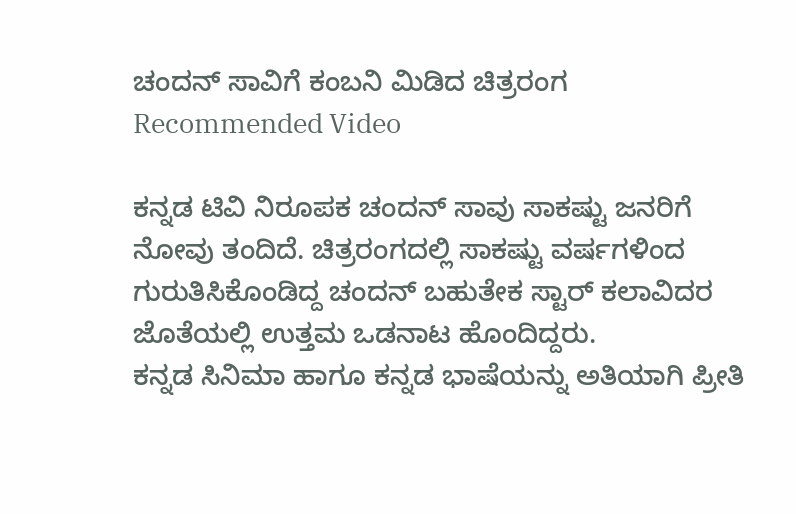ಚಂದನ್ ಸಾವಿಗೆ ಕಂಬನಿ ಮಿಡಿದ ಚಿತ್ರರಂಗ
Recommended Video

ಕನ್ನಡ ಟಿವಿ ನಿರೂಪಕ ಚಂದನ್ ಸಾವು ಸಾಕಷ್ಟು ಜನರಿಗೆ ನೋವು ತಂದಿದೆ. ಚಿತ್ರರಂಗದಲ್ಲಿ ಸಾಕಷ್ಟು ವರ್ಷಗಳಿಂದ ಗುರುತಿಸಿಕೊಂಡಿದ್ದ ಚಂದನ್ ಬಹುತೇಕ ಸ್ಟಾರ್ ಕಲಾವಿದರ ಜೊತೆಯಲ್ಲಿ ಉತ್ತಮ ಒಡನಾಟ ಹೊಂದಿದ್ದರು.
ಕನ್ನಡ ಸಿನಿಮಾ ಹಾಗೂ ಕನ್ನಡ ಭಾಷೆಯನ್ನು ಅತಿಯಾಗಿ ಪ್ರೀತಿ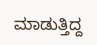ಮಾಡುತ್ತಿದ್ದ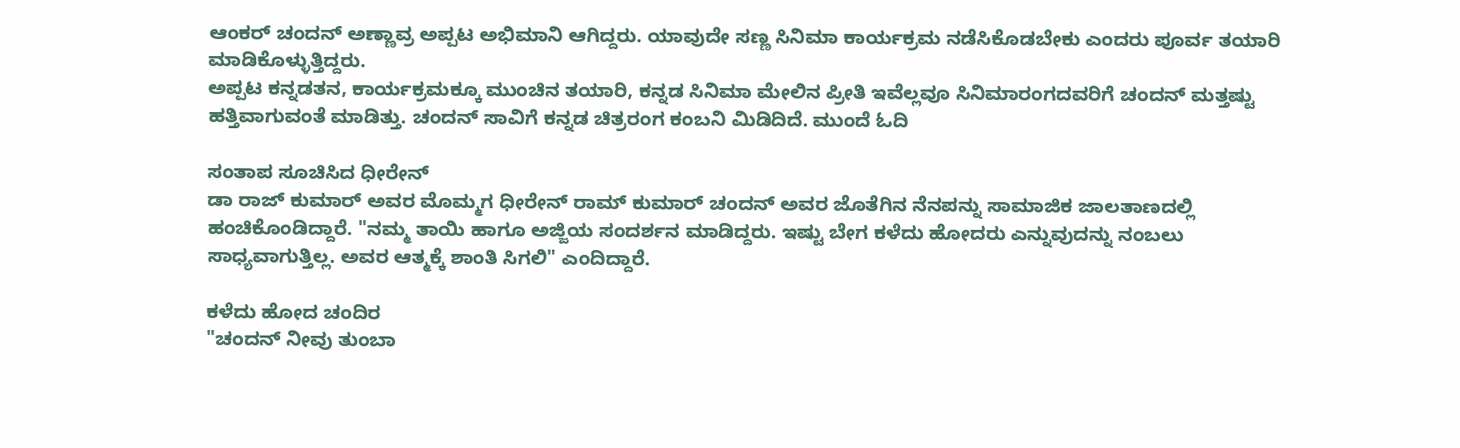ಆಂಕರ್ ಚಂದನ್ ಅಣ್ಣಾವ್ರ ಅಪ್ಪಟ ಅಭಿಮಾನಿ ಆಗಿದ್ದರು. ಯಾವುದೇ ಸಣ್ಣ ಸಿನಿಮಾ ಕಾರ್ಯಕ್ರಮ ನಡೆಸಿಕೊಡಬೇಕು ಎಂದರು ಪೂರ್ವ ತಯಾರಿ ಮಾಡಿಕೊಳ್ಳುತ್ತಿದ್ದರು.
ಅಪ್ಪಟ ಕನ್ನಡತನ, ಕಾರ್ಯಕ್ರಮಕ್ಕೂ ಮುಂಚಿನ ತಯಾರಿ, ಕನ್ನಡ ಸಿನಿಮಾ ಮೇಲಿನ ಪ್ರೀತಿ ಇವೆಲ್ಲವೂ ಸಿನಿಮಾರಂಗದವರಿಗೆ ಚಂದನ್ ಮತ್ತಷ್ಟು ಹತ್ತಿವಾಗುವಂತೆ ಮಾಡಿತ್ತು. ಚಂದನ್ ಸಾವಿಗೆ ಕನ್ನಡ ಚಿತ್ರರಂಗ ಕಂಬನಿ ಮಿಡಿದಿದೆ. ಮುಂದೆ ಓದಿ

ಸಂತಾಪ ಸೂಚಿಸಿದ ಧೀರೇನ್
ಡಾ ರಾಜ್ ಕುಮಾರ್ ಅವರ ಮೊಮ್ಮಗ ಧೀರೇನ್ ರಾಮ್ ಕುಮಾರ್ ಚಂದನ್ ಅವರ ಜೊತೆಗಿನ ನೆನಪನ್ನು ಸಾಮಾಜಿಕ ಜಾಲತಾಣದಲ್ಲಿ ಹಂಚಿಕೊಂಡಿದ್ದಾರೆ. "ನಮ್ಮ ತಾಯಿ ಹಾಗೂ ಅಜ್ಜಿಯ ಸಂದರ್ಶನ ಮಾಡಿದ್ದರು. ಇಷ್ಟು ಬೇಗ ಕಳೆದು ಹೋದರು ಎನ್ನುವುದನ್ನು ನಂಬಲು ಸಾಧ್ಯವಾಗುತ್ತಿಲ್ಲ. ಅವರ ಆತ್ಮಕ್ಕೆ ಶಾಂತಿ ಸಿಗಲಿ" ಎಂದಿದ್ದಾರೆ.

ಕಳೆದು ಹೋದ ಚಂದಿರ
"ಚಂದನ್ ನೀವು ತುಂಬಾ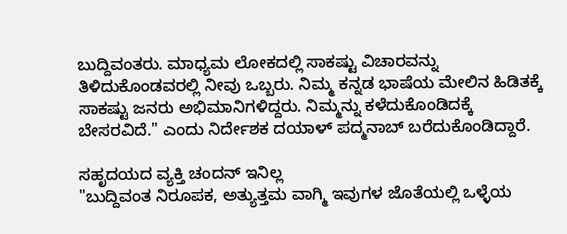ಬುದ್ದಿವಂತರು. ಮಾಧ್ಯಮ ಲೋಕದಲ್ಲಿ ಸಾಕಷ್ಟು ವಿಚಾರವನ್ನು ತಿಳಿದುಕೊಂಡವರಲ್ಲಿ ನೀವು ಒಬ್ಬರು. ನಿಮ್ಮ ಕನ್ನಡ ಭಾಷೆಯ ಮೇಲಿನ ಹಿಡಿತಕ್ಕೆ ಸಾಕಷ್ಟು ಜನರು ಅಭಿಮಾನಿಗಳಿದ್ದರು. ನಿಮ್ಮನ್ನು ಕಳೆದುಕೊಂಡಿದಕ್ಕೆ ಬೇಸರವಿದೆ." ಎಂದು ನಿರ್ದೇಶಕ ದಯಾಳ್ ಪದ್ಮನಾಬ್ ಬರೆದುಕೊಂಡಿದ್ದಾರೆ.

ಸಹೃದಯದ ವ್ಯಕ್ತಿ ಚಂದನ್ ಇನಿಲ್ಲ
"ಬುದ್ದಿವಂತ ನಿರೂಪಕ, ಅತ್ಯುತ್ತಮ ವಾಗ್ಮಿ ಇವುಗಳ ಜೊತೆಯಲ್ಲಿ ಒಳ್ಳೆಯ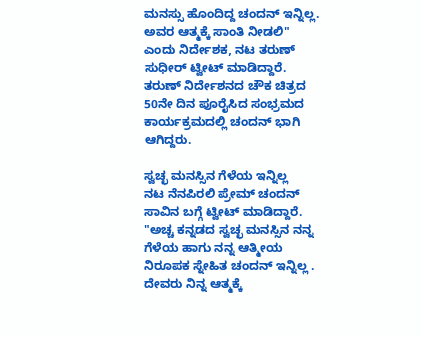ಮನಸ್ಸು ಹೊಂದಿದ್ದ ಚಂದನ್ ಇನ್ನಿಲ್ಲ. ಅವರ ಆತ್ಮಕ್ಕೆ ಸಾಂತಿ ನೀಡಲಿ" ಎಂದು ನಿರ್ದೇಶಕ, ನಟ ತರುಣ್ ಸುಧೀರ್ ಟ್ವೀಟ್ ಮಾಡಿದ್ದಾರೆ. ತರುಣ್ ನಿರ್ದೇಶನದ ಚೌಕ ಚಿತ್ರದ 50ನೇ ದಿನ ಪೂರೈಸಿದ ಸಂಭ್ರಮದ ಕಾರ್ಯಕ್ರಮದಲ್ಲಿ ಚಂದನ್ ಭಾಗಿ ಆಗಿದ್ದರು.

ಸ್ವಚ್ಛ ಮನಸ್ಸಿನ ಗೆಳೆಯ ಇನ್ನಿಲ್ಲ
ನಟ ನೆನಪಿರಲಿ ಪ್ರೇಮ್ ಚಂದನ್ ಸಾವಿನ ಬಗ್ಗೆ ಟ್ವೀಟ್ ಮಾಡಿದ್ದಾರೆ. "ಅಚ್ಚ ಕನ್ನಡದ ಸ್ವಚ್ಛ ಮನಸ್ಸಿನ ನನ್ನ ಗೆಳೆಯ ಹಾಗು ನನ್ನ ಆತ್ಮೀಯ ನಿರೂಪಕ ಸ್ನೇಹಿತ ಚಂದನ್ ಇನ್ನಿಲ್ಲ . ದೇವರು ನಿನ್ನ ಆತ್ಮಕ್ಕೆ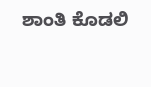ಶಾಂತಿ ಕೊಡಲಿ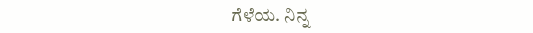ಗೆಳೆಯ. ನಿನ್ನ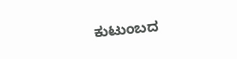ಕುಟುಂಬದ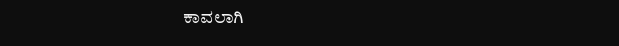ಕಾವಲಾಗಿ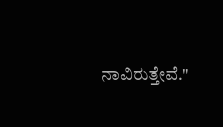ನಾವಿರುತ್ತೇವೆ."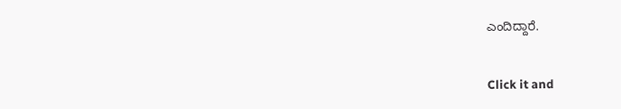ಎಂದಿದ್ದಾರೆ.


Click it and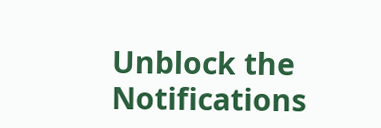Unblock the Notifications